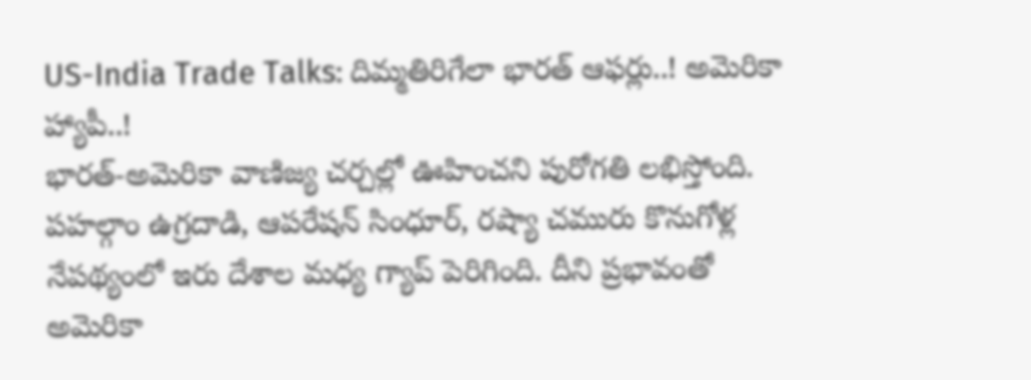US-India Trade Talks: దిమ్మతిరిగేలా భారత్ ఆఫర్లు..! అమెరికా హ్యాపీ..!
భారత్-అమెరికా వాణిజ్య చర్చల్లో ఊహించని పురోగతి లభిస్తోంది. పహల్గాం ఉగ్రదాడి, ఆపరేషన్ సింధూర్, రష్యా చమురు కొనుగోళ్ల నేపథ్యంలో ఇరు దేశాల మధ్య గ్యాప్ పెరిగింది. దీని ప్రభావంతో అమెరికా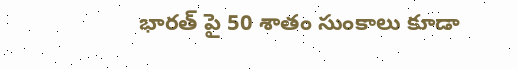భారత్ పై 50 శాతం సుంకాలు కూడా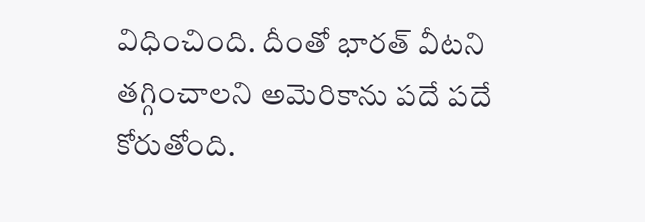విధించింది. దీంతో భారత్ వీటని తగ్గించాలని అమెరికాను పదే పదే కోరుతోంది.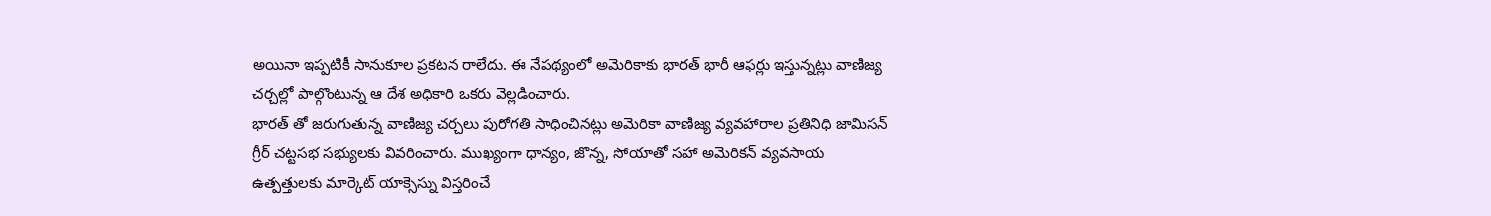అయినా ఇప్పటికీ సానుకూల ప్రకటన రాలేదు. ఈ నేపథ్యంలో అమెరికాకు భారత్ భారీ ఆఫర్లు ఇస్తున్నట్లు వాణిజ్య చర్చల్లో పాల్గొంటున్న ఆ దేశ అధికారి ఒకరు వెల్లడించారు.
భారత్ తో జరుగుతున్న వాణిజ్య చర్చలు పురోగతి సాధించినట్లు అమెరికా వాణిజ్య వ్యవహారాల ప్రతినిధి జామిసన్ గ్రీర్ చట్టసభ సభ్యులకు వివరించారు. ముఖ్యంగా ధాన్యం, జొన్న, సోయాతో సహా అమెరికన్ వ్యవసాయ ఉత్పత్తులకు మార్కెట్ యాక్సెస్ను విస్తరించే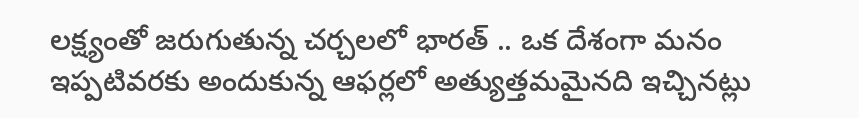లక్ష్యంతో జరుగుతున్న చర్చలలో భారత్ .. ఒక దేశంగా మనం ఇప్పటివరకు అందుకున్న ఆఫర్లలో అత్యుత్తమమైనది ఇచ్చినట్లు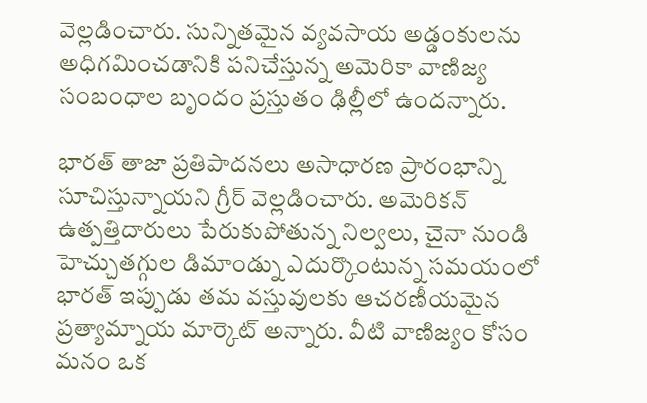వెల్లడించారు. సున్నితమైన వ్యవసాయ అడ్డంకులను అధిగమించడానికి పనిచేస్తున్న అమెరికా వాణిజ్య సంబంధాల బృందం ప్రస్తుతం ఢిల్లీలో ఉందన్నారు.

భారత్ తాజా ప్రతిపాదనలు అసాధారణ ప్రారంభాన్ని సూచిస్తున్నాయని గ్రీర్ వెల్లడించారు. అమెరికన్ ఉత్పత్తిదారులు పేరుకుపోతున్న నిల్వలు, చైనా నుండి హెచ్చుతగ్గుల డిమాండ్ను ఎదుర్కొంటున్న సమయంలో భారత్ ఇప్పుడు తమ వస్తువులకు ఆచరణీయమైన ప్రత్యామ్నాయ మార్కెట్ అన్నారు. వీటి వాణిజ్యం కోసం మనం ఒక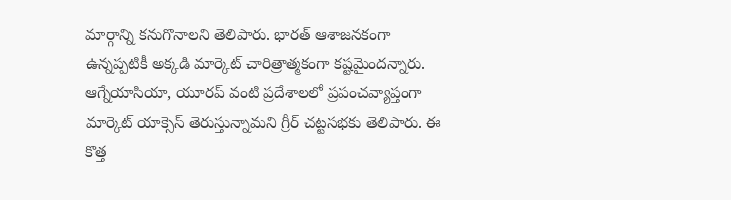మార్గాన్ని కనుగొనాలని తెలిపారు. భారత్ ఆశాజనకంగా ఉన్నప్పటికీ అక్కడి మార్కెట్ చారిత్రాత్మకంగా కష్టమైందన్నారు.
ఆగ్నేయాసియా, యూరప్ వంటి ప్రదేశాలలో ప్రపంచవ్యాప్తంగా మార్కెట్ యాక్సెస్ తెరుస్తున్నామని గ్రీర్ చట్టసభకు తెలిపారు. ఈ కొత్త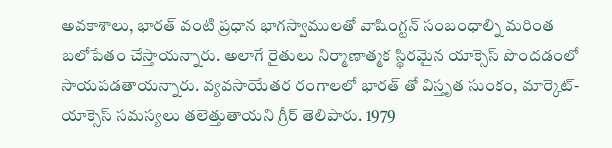అవకాశాలు, భారత్ వంటి ప్రధాన భాగస్వాములతో వాషింగ్టన్ సంబంధాల్ని మరింత బలోపేతం చేస్తాయన్నారు. అలాగే రైతులు నిర్మాణాత్మక స్థిరమైన యాక్సెస్ పొందడంలో సాయపడతాయన్నారు. వ్యవసాయేతర రంగాలలో భారత్ తో విస్తృత సుంకం, మార్కెట్-యాక్సెస్ సమస్యలు తలెత్తుతాయని గ్రీర్ తెలిపారు. 1979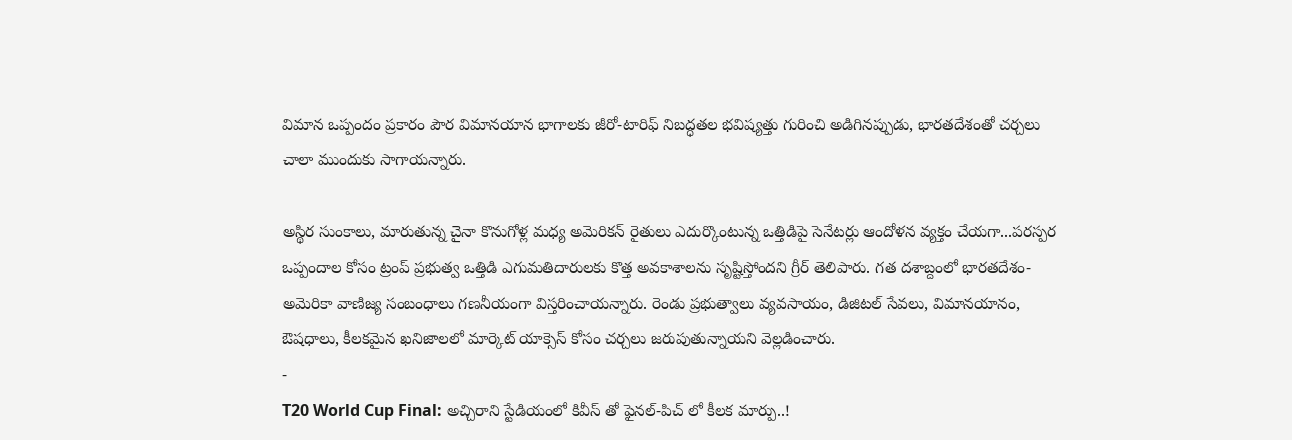విమాన ఒప్పందం ప్రకారం పౌర విమానయాన భాగాలకు జీరో-టారిఫ్ నిబద్ధతల భవిష్యత్తు గురించి అడిగినప్పుడు, భారతదేశంతో చర్చలు చాలా ముందుకు సాగాయన్నారు.

అస్థిర సుంకాలు, మారుతున్న చైనా కొనుగోళ్ల మధ్య అమెరికన్ రైతులు ఎదుర్కొంటున్న ఒత్తిడిపై సెనేటర్లు ఆందోళన వ్యక్తం చేయగా...పరస్పర ఒప్పందాల కోసం ట్రంప్ ప్రభుత్వ ఒత్తిడి ఎగుమతిదారులకు కొత్త అవకాశాలను సృష్టిస్తోందని గ్రీర్ తెలిపారు. గత దశాబ్దంలో భారతదేశం-అమెరికా వాణిజ్య సంబంధాలు గణనీయంగా విస్తరించాయన్నారు. రెండు ప్రభుత్వాలు వ్యవసాయం, డిజిటల్ సేవలు, విమానయానం, ఔషధాలు, కీలకమైన ఖనిజాలలో మార్కెట్ యాక్సెస్ కోసం చర్చలు జరుపుతున్నాయని వెల్లడించారు.
-
T20 World Cup Final: అచ్చిరాని స్టేడియంలో కివీస్ తో ఫైనల్-పిచ్ లో కీలక మార్పు..!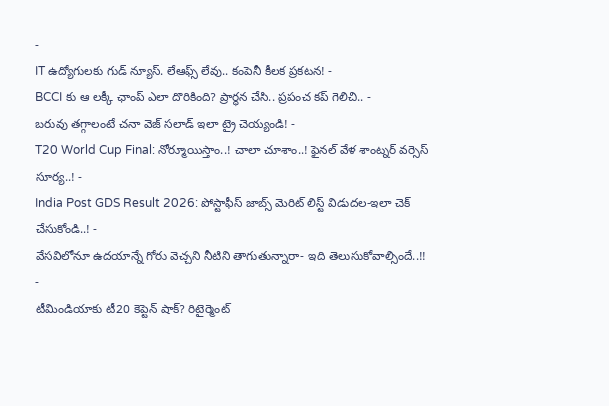-
IT ఉద్యోగులకు గుడ్ న్యూస్. లేఆఫ్స్ లేవు.. కంపెనీ కీలక ప్రకటన! -
BCCI కు ఆ లక్కీ ఛాంప్ ఎలా దొరికింది? ప్రార్థన చేసి.. ప్రపంచ కప్ గెలిచి.. -
బరువు తగ్గాలంటే చనా వెజ్ సలాడ్ ఇలా ట్రై చెయ్యండి! -
T20 World Cup Final: నోర్మూయిస్తాం..! చాలా చూశాం..! ఫైనల్ వేళ శాంట్నర్ వర్సెస్ సూర్య..! -
India Post GDS Result 2026: పోస్టాఫీస్ జాబ్స్ మెరిట్ లిస్ట్ విడుదల-ఇలా చెక్ చేసుకోండి..! -
వేసవిలోనూ ఉదయాన్నే గోరు వెచ్చని నీటిని తాగుతున్నారా- ఇది తెలుసుకోవాల్సిందే..!! -
టీమిండియాకు టీ20 కెప్టెన్ షాక్? రిటైర్మెంట్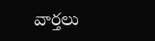వార్తలు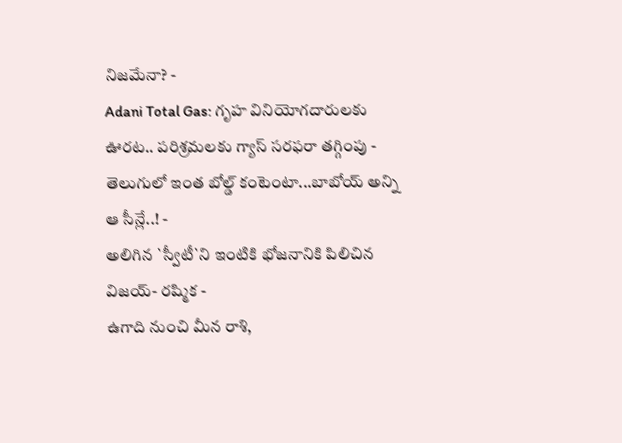నిజమేనా? -
Adani Total Gas: గృహ వినియోగదారులకు ఊరట.. పరిశ్రమలకు గ్యాస్ సరఫరా తగ్గింపు -
తెలుగులో ఇంత బోల్డ్ కంటెంటా...బాబోయ్ అన్ని ఆ సీన్లే..! -
అలిగిన `స్వీటీ`ని ఇంటికి భోజనానికి పిలిచిన విజయ్- రష్మిక -
ఉగాది నుంచి మీన రాశి,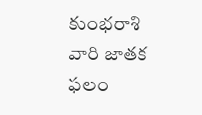కుంభరాశి వారి జాతక ఫలం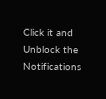Click it and Unblock the Notifications